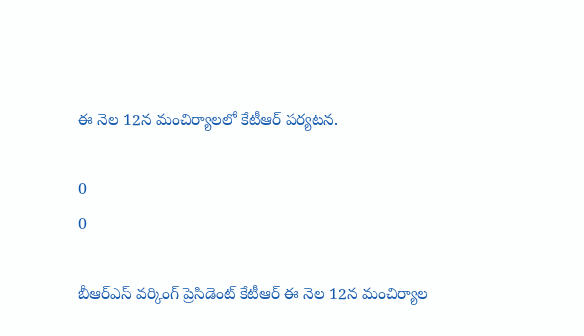ఈ నెల 12న మంచిర్యాలలో కేటీఆర్ పర్యటన.

0
0

బీఆర్ఎస్ వర్కింగ్ ప్రెసిడెంట్ కేటీఆర్ ఈ నెల 12న మంచిర్యాల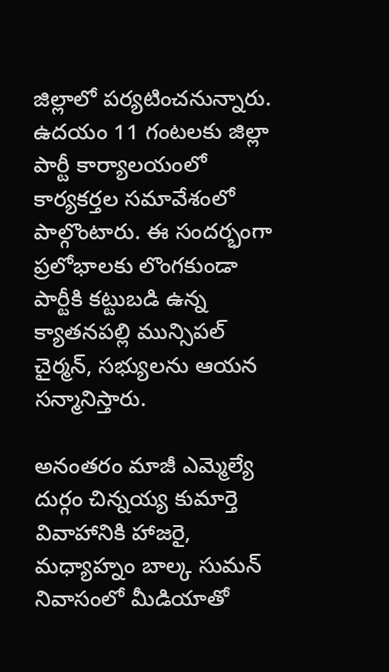జిల్లాలో పర్యటించనున్నారు. ఉదయం 11 గంటలకు జిల్లా పార్టీ కార్యాలయంలో కార్యకర్తల సమావేశంలో పాల్గొంటారు. ఈ సందర్భంగా ప్రలోభాలకు లొంగకుండా పార్టీకి కట్టుబడి ఉన్న క్యాతనపల్లి మున్సిపల్ చైర్మన్, సభ్యులను ఆయన సన్మానిస్తారు.

అనంతరం మాజీ ఎమ్మెల్యే దుర్గం చిన్నయ్య కుమార్తె వివాహానికి హాజరై, మధ్యాహ్నం బాల్క సుమన్ నివాసంలో మీడియాతో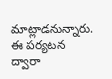మాట్లాడనున్నారు. ఈ పర్యటన ద్వారా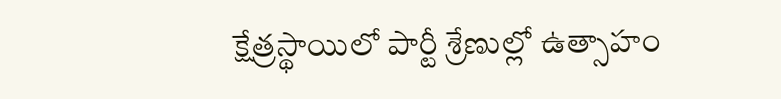క్షేత్రస్థాయిలో పార్టీ శ్రేణుల్లో ఉత్సాహం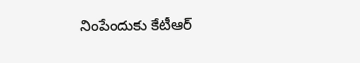నింపేందుకు కేటీఆర్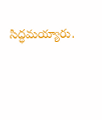సిద్ధమయ్యారు.